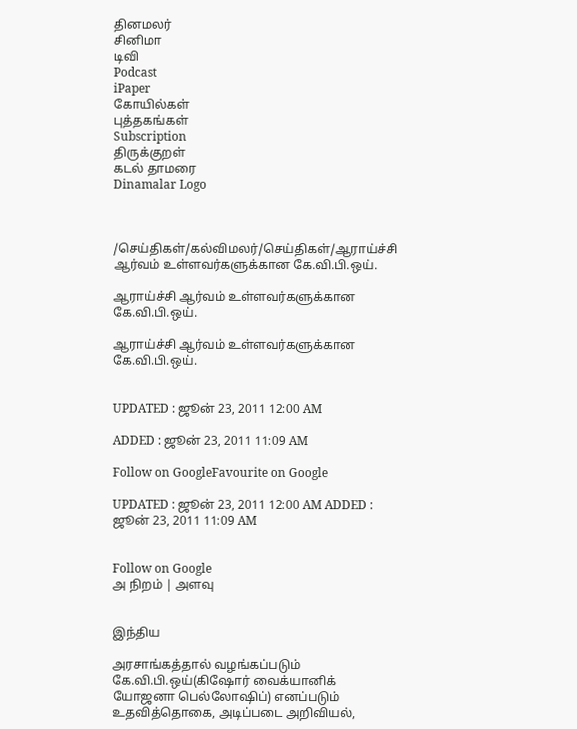தினமலர்
சினிமா
டிவி
Podcast
iPaper
கோயில்கள்
புத்தகங்கள்
Subscription
திருக்குறள்
கடல் தாமரை
Dinamalar Logo



/செய்திகள்/கல்விமலர்/செய்திகள்/ஆராய்ச்சி ஆர்வம் உள்ளவர்களுக்கான கே.வி.பி.ஒய்.

ஆராய்ச்சி ஆர்வம் உள்ளவர்களுக்கான கே.வி.பி.ஒய்.

ஆராய்ச்சி ஆர்வம் உள்ளவர்களுக்கான கே.வி.பி.ஒய்.


UPDATED : ஜூன் 23, 2011 12:00 AM

ADDED : ஜூன் 23, 2011 11:09 AM

Follow on GoogleFavourite on Google

UPDATED : ஜூன் 23, 2011 12:00 AM ADDED : ஜூன் 23, 2011 11:09 AM


Follow on Google
அ நிறம் | அளவு


இந்திய

அரசாங்கத்தால் வழங்கப்படும் கே.வி.பி.ஒய்(கிஷோர் வைக்யானிக் யோஜனா பெல்லோஷிப்) எனப்படும் உதவித்தொகை, அடிப்படை அறிவியல்,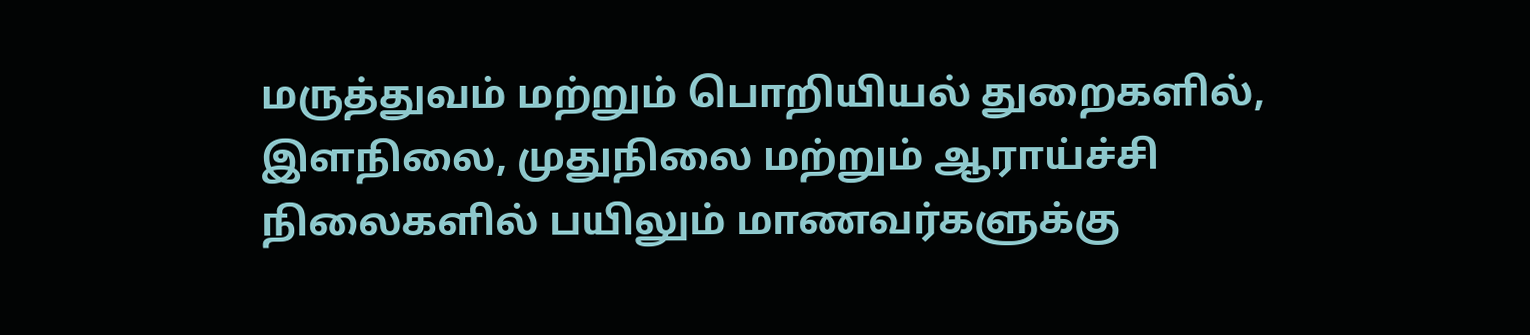மருத்துவம் மற்றும் பொறியியல் துறைகளில், இளநிலை, முதுநிலை மற்றும் ஆராய்ச்சி நிலைகளில் பயிலும் மாணவர்களுக்கு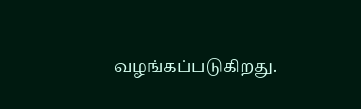வழங்கப்படுகிறது.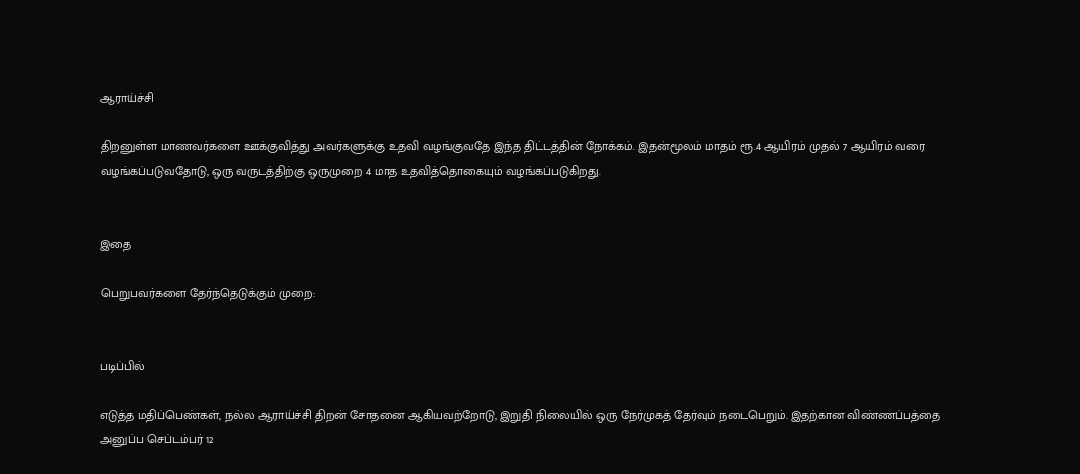ஆராய்ச்சி

திறனுள்ள மாணவர்களை ஊக்குவித்து அவர்களுக்கு உதவி வழங்குவதே இந்த திட்டத்தின் நோக்கம். இதன்மூலம் மாதம் ரூ.4 ஆயிரம் முதல் 7 ஆயிரம் வரை வழங்கப்படுவதோடு, ஒரு வருடத்திற்கு ஒருமுறை 4 மாத உதவித்தொகையும் வழங்கப்படுகிறது.


இதை

பெறுபவர்களை தேர்ந்தெடுக்கும் முறை:


படிப்பில்

எடுத்த மதிப்பெண்கள், நல்ல ஆராய்ச்சி திறன் சோதனை ஆகியவற்றோடு, இறுதி நிலையில் ஒரு நேர்முகத் தேர்வும் நடைபெறும். இதற்கான விண்ணப்பத்தை அனுப்ப செப்டம்பர் 12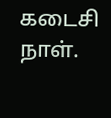கடைசி நாள்.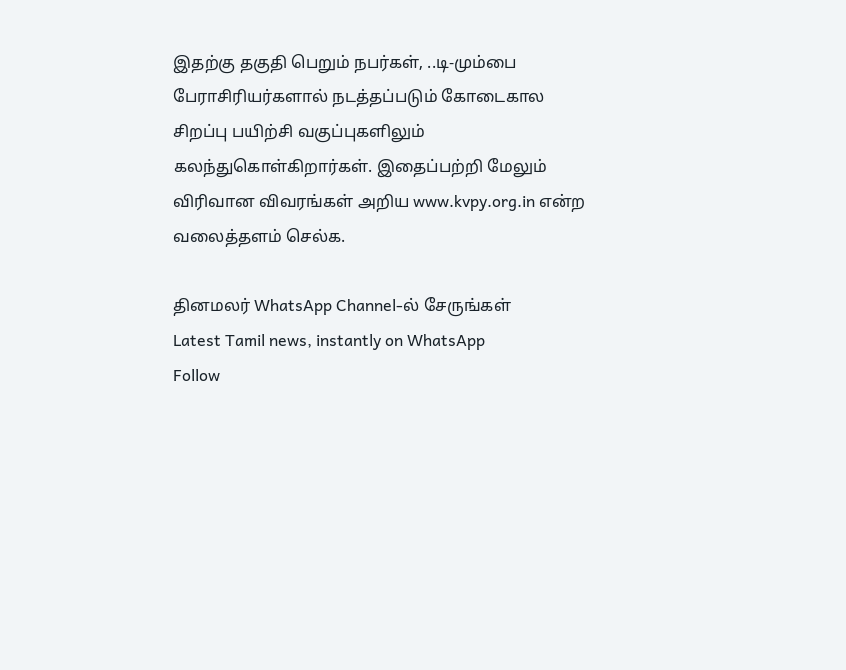இதற்கு தகுதி பெறும் நபர்கள், ..டி-மும்பை பேராசிரியர்களால் நடத்தப்படும் கோடைகால சிறப்பு பயிற்சி வகுப்புகளிலும் கலந்துகொள்கிறார்கள். இதைப்பற்றி மேலும் விரிவான விவரங்கள் அறிய www.kvpy.org.in என்ற வலைத்தளம் செல்க.

தினமலர் WhatsApp Channel-ல் சேருங்கள்
Latest Tamil news, instantly on WhatsApp
Follow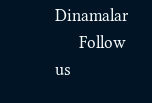Dinamalar
      Follow us